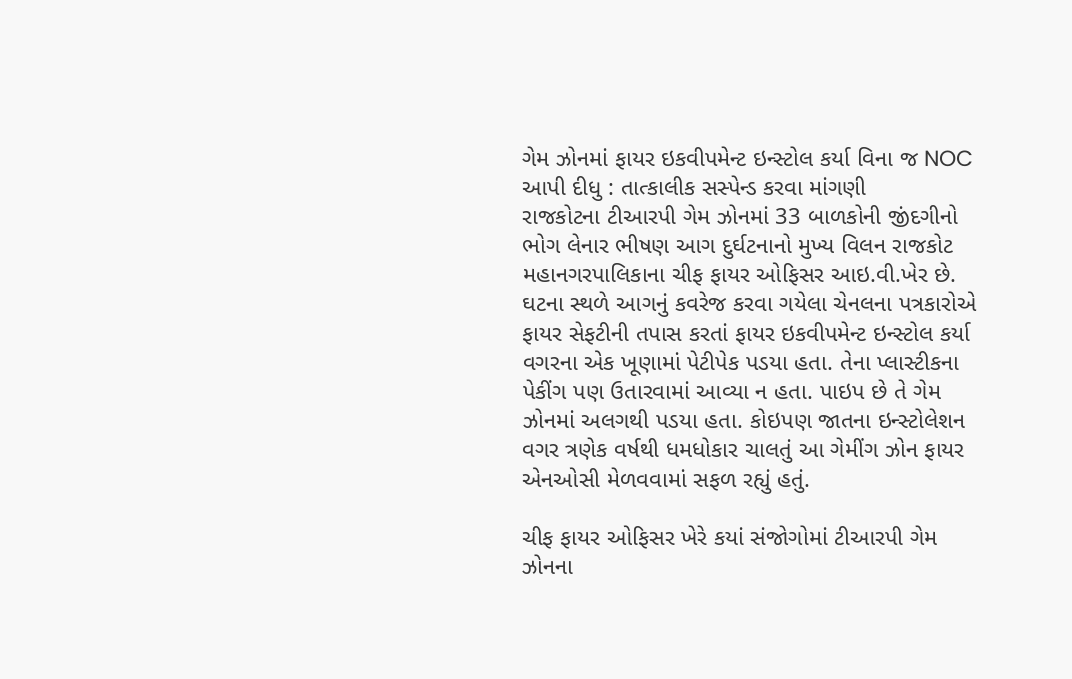ગેમ ઝોનમાં ફાયર ઇકવીપમેન્ટ ઇન્સ્ટોલ કર્યા વિના જ NOC આપી દીધુ : તાત્કાલીક સસ્પેન્ડ કરવા માંગણી
રાજકોટના ટીઆરપી ગેમ ઝોનમાં 33 બાળકોની જીંદગીનો ભોગ લેનાર ભીષણ આગ દુર્ઘટનાનો મુખ્ય વિલન રાજકોટ મહાનગરપાલિકાના ચીફ ફાયર ઓફિસર આઇ.વી.ખેર છે. ઘટના સ્થળે આગનું કવરેજ કરવા ગયેલા ચેનલના પત્રકારોએ ફાયર સેફટીની તપાસ કરતાં ફાયર ઇકવીપમેન્ટ ઇન્સ્ટોલ કર્યા વગરના એક ખૂણામાં પેટીપેક પડયા હતા. તેના પ્લાસ્ટીકના પેકીંગ પણ ઉતારવામાં આવ્યા ન હતા. પાઇપ છે તે ગેમ ઝોનમાં અલગથી પડયા હતા. કોઇપણ જાતના ઇન્સ્ટોલેશન વગર ત્રણેક વર્ષથી ધમધોકાર ચાલતું આ ગેમીંગ ઝોન ફાયર એનઓસી મેળવવામાં સફળ રહ્યું હતું.

ચીફ ફાયર ઓફિસર ખેરે કયાં સંજોગોમાં ટીઆરપી ગેમ ઝોનના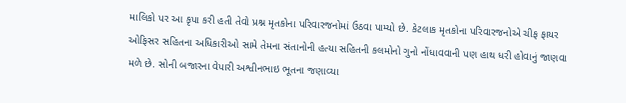માલિકો પર આ કૃપા કરી હતી તેવો પ્રશ્ન મૃતકોના પરિવારજનોમાં ઉઠવા પામ્યો છે. કેટલાક મૃતકોના પરિવારજનોએ ચીફ ફાયર ઓફિસર સહિતના અધિકારીઓ સામે તેમના સંતાનોની હત્યા સહિતની કલમોનો ગુનો નોંધાવવાની પણ હાથ ધરી હોવાનું જાણવા મળે છે. સોની બજારના વેપારી અશ્વીનભાઇ ભૂતના જણાવ્યા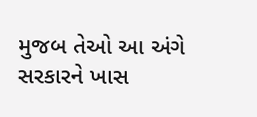મુજબ તેઓ આ અંગે સરકારને ખાસ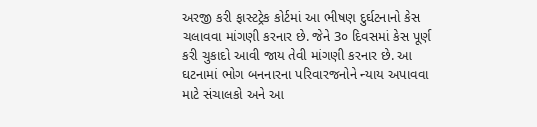અરજી કરી ફાસ્ટટ્રેક કોર્ટમાં આ ભીષણ દુર્ઘટનાનો કેસ ચલાવવા માંગણી કરનાર છે. જેને 3૦ દિવસમાં કેસ પૂર્ણ કરી ચુકાદો આવી જાય તેવી માંગણી કરનાર છે. આ ઘટનામાં ભોગ બનનારના પરિવારજનોને ન્યાય અપાવવા માટે સંચાલકો અને આ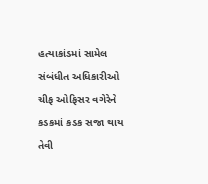હત્યાકાંડમાં સામેલ સંબંધીત અધિકારીઓ ચીફ ઓફિસર વગેરેને કડકમાં કડક સજા થાય તેવી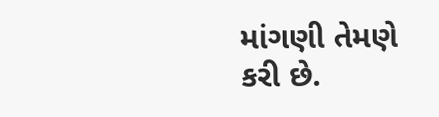માંગણી તેમણે કરી છે.